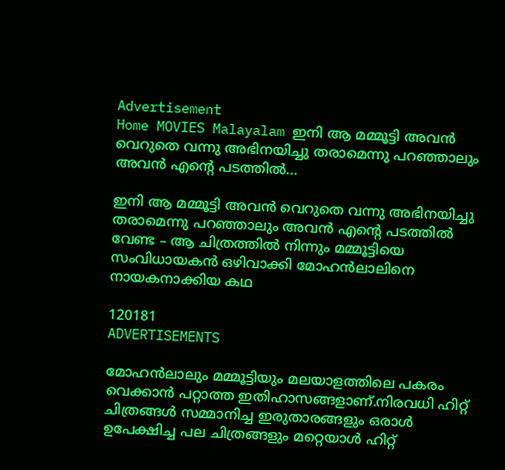Advertisement
Home MOVIES Malayalam ഇനി ആ മമ്മൂട്ടി അവൻ വെറുതെ വന്നു അഭിനയിച്ചു തരാമെന്നു പറഞ്ഞാലും അവൻ എന്റെ പടത്തിൽ...

ഇനി ആ മമ്മൂട്ടി അവൻ വെറുതെ വന്നു അഭിനയിച്ചു തരാമെന്നു പറഞ്ഞാലും അവൻ എന്റെ പടത്തിൽ വേണ്ട – ആ ചിത്രത്തില്‍ നിന്നും മമ്മൂട്ടിയെ സംവിധായകൻ ഒഴിവാക്കി മോഹൻലാലിനെ നായകനാക്കിയ കഥ

120181
ADVERTISEMENTS

മോഹൻലാലും മമ്മൂട്ടിയും മലയാളത്തിലെ പകരം വെക്കാൻ പറ്റാത്ത ഇതിഹാസങ്ങളാണ്.നിരവധി ഹിറ്റ് ചിത്രങ്ങൾ സമ്മാനിച്ച ഇരുതാരങ്ങളും ഒരാൾ ഉപേക്ഷിച്ച പല ചിത്രങ്ങളും മറ്റെയാൾ ഹിറ്റ്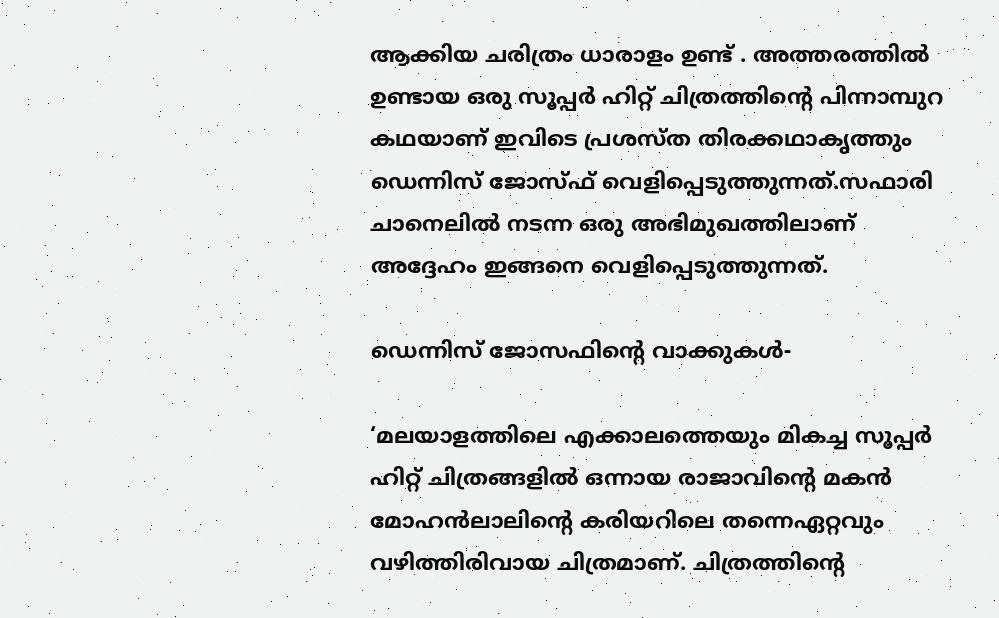ആക്കിയ ചരിത്രം ധാരാളം ഉണ്ട് . അത്തരത്തിൽ ഉണ്ടായ ഒരു സൂപ്പർ ഹിറ്റ് ചിത്രത്തിന്റെ പിന്നാമ്പുറ കഥയാണ് ഇവിടെ പ്രശസ്ത തിരക്കഥാകൃത്തും ഡെന്നിസ് ജോസ്‌ഫ് വെളിപ്പെടുത്തുന്നത്.സഫാരി ചാനെലിൽ നടന്ന ഒരു അഭിമുഖത്തിലാണ് അദ്ദേഹം ഇങ്ങനെ വെളിപ്പെടുത്തുന്നത്.

ഡെന്നിസ് ജോസഫിന്റെ വാക്കുകള്‍-

‘മലയാളത്തിലെ എക്കാലത്തെയും മികച്ച സൂപ്പർ ഹിറ്റ് ചിത്രങ്ങളിൽ ഒന്നായ രാജാവിന്റെ മകന്‍ മോഹൻലാലിന്റെ കരിയറിലെ തന്നെഏറ്റവും വഴിത്തിരിവായ ചിത്രമാണ്. ചിത്രത്തിന്റെ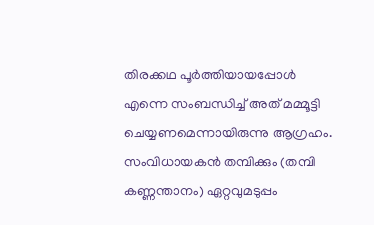തിരക്കഥ പൂര്‍ത്തിയായപ്പോള്‍ എന്നെ സംബന്ധിച്ച്‌ അത് മമ്മൂട്ടി ചെയ്യണമെന്നായിരുന്നു ആഗ്രഹം. സംവിധായകന്‍ തമ്പിക്കും (തമ്പി കണ്ണന്താനം) ഏറ്റവുമടുപ്പം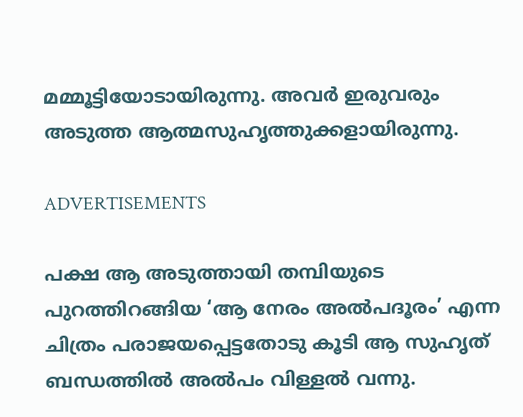മമ്മൂട്ടിയോടായിരുന്നു. അവർ ഇരുവരും അടുത്ത ആത്മസുഹൃത്തുക്കളായിരുന്നു.

ADVERTISEMENTS

പക്ഷ ആ അടുത്തായി തമ്പിയുടെ പുറത്തിറങ്ങിയ ‘ആ നേരം അല്‍പദൂരം’ എന്ന ചിത്രം പരാജയപ്പെട്ടതോടു കൂടി ആ സുഹൃത് ബന്ധത്തില്‍ അല്‍പം വിള്ളല്‍ വന്നു.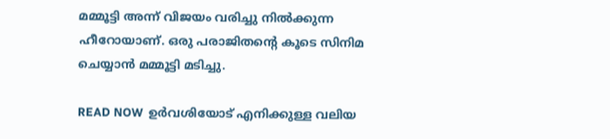മമ്മൂട്ടി അന്ന് വിജയം വരിച്ചു നില്‍ക്കുന്ന ഹീറോയാണ്. ഒരു പരാജിതന്റെ കൂടെ സിനിമ ചെയ്യാന്‍ മമ്മൂട്ടി മടിച്ചു.

READ NOW  ഉർവശിയോട് എനിക്കുള്ള വലിയ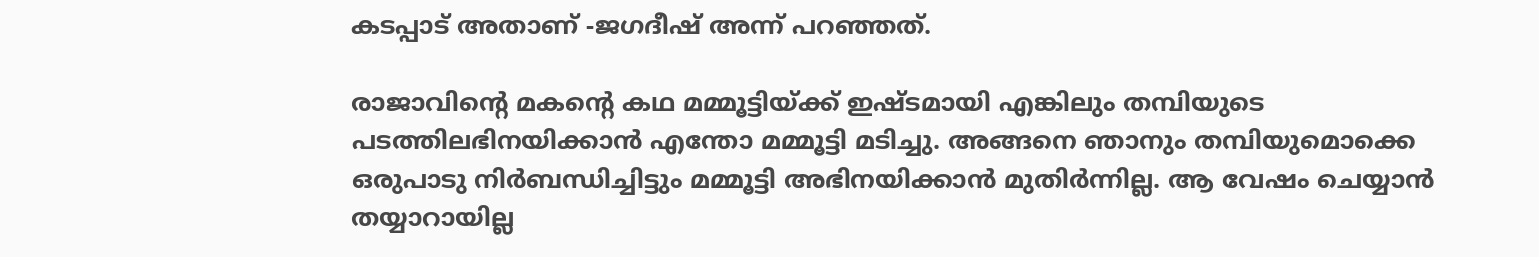കടപ്പാട് അതാണ് -ജഗദീഷ് അന്ന് പറഞ്ഞത്.

രാജാവിന്റെ മകന്റെ കഥ മമ്മൂട്ടിയ്‌ക്ക് ഇഷ്‌ടമായി എങ്കിലും തമ്പിയുടെ പടത്തിലഭിനയിക്കാന്‍ എന്തോ മമ്മൂട്ടി മടിച്ചു. അങ്ങനെ ഞാനും തമ്പിയുമൊക്കെ ഒരുപാടു നിര്‍ബന്ധിച്ചിട്ടും മമ്മൂട്ടി അഭിനയിക്കാന്‍ മുതിര്‍ന്നില്ല. ആ വേഷം ചെയ്യാൻ തയ്യാറായില്ല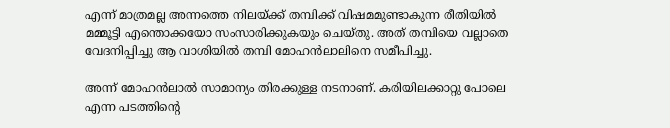എന്ന് മാത്രമല്ല അന്നത്തെ നിലയ്‌ക്ക് തമ്പിക്ക് വിഷമമുണ്ടാകുന്ന രീതിയില്‍ മമ്മൂട്ടി എന്തൊക്കയോ സംസാരിക്കുകയും ചെയ്‌തു. അത് തമ്പിയെ വല്ലാതെ വേദനിപ്പിച്ചു ആ വാശിയില്‍ തമ്പി മോഹന്‍ലാലിനെ സമീപിച്ചു.

അന്ന് മോഹൻലാൽ സാമാന്യം തിരക്കുള്ള നടനാണ്. കരിയിലക്കാറ്റു പോലെ എന്ന പടത്തിന്റെ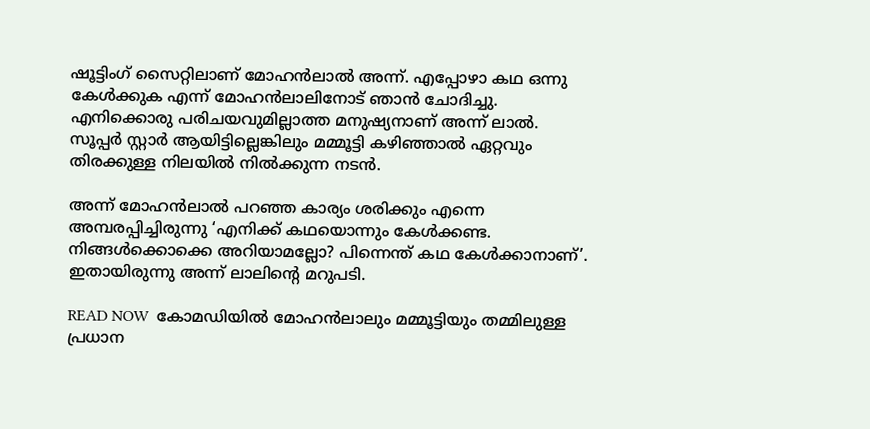ഷൂട്ടിംഗ് സൈറ്റിലാണ് മോഹന്‍ലാല്‍ അന്ന്. എപ്പോഴാ കഥ ഒന്നു കേള്‍ക്കുക എന്ന് മോഹന്‍ലാലിനോട് ഞാന്‍ ചോദിച്ചു. എനിക്കൊരു പരിചയവുമില്ലാത്ത മനുഷ്യനാണ് അന്ന് ലാല്‍. സൂപ്പര്‍ സ്റ്റാര്‍ ആയിട്ടില്ലെങ്കിലും മമ്മൂട്ടി കഴിഞ്ഞാല്‍ ഏറ്റവും തിരക്കുള്ള നിലയില്‍ നില്‍ക്കുന്ന നടന്‍.

അന്ന് മോഹൻലാൽ പറഞ്ഞ കാര്യം ശരിക്കും എന്നെ അമ്പരപ്പിച്ചിരുന്നു ‘എനിക്ക് കഥയൊന്നും കേള്‍ക്കണ്ട. നിങ്ങള്‍ക്കൊക്കെ അറിയാമല്ലോ? പിന്നെന്ത് കഥ കേള്‍ക്കാനാണ്’. ഇതായിരുന്നു അന്ന് ലാലിന്റെ മറുപടി.

READ NOW  കോമഡിയിൽ മോഹൻലാലും മമ്മൂട്ടിയും തമ്മിലുള്ള പ്രധാന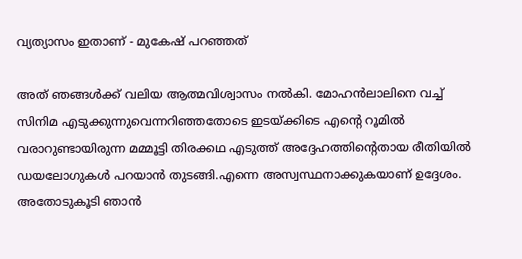വ്യത്യാസം ഇതാണ് - മുകേഷ് പറഞ്ഞത്

അത് ഞങ്ങള്‍ക്ക് വലിയ ആത്മവിശ്വാസം നല്‍കി. മോഹന്‍ലാലിനെ വച്ച്‌ സിനിമ എടുക്കുന്നുവെന്നറിഞ്ഞതോടെ ഇടയ്‌ക്കിടെ എന്റെ റൂമില്‍ വരാറുണ്ടായിരുന്ന മമ്മൂട്ടി തിരക്കഥ എടുത്ത് അദ്ദേഹത്തിന്റെതായ രീതിയില്‍ ഡയലോഗുകള്‍ പറയാന്‍ തുടങ്ങി.എന്നെ അസ്വസ്ഥനാക്കുകയാണ് ഉദ്ദേശം. അതോടുകൂടി ഞാന്‍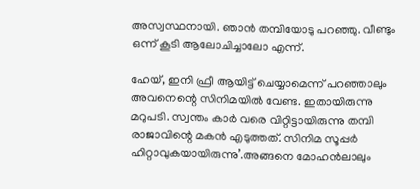അസ്വസ്ഥനായി. ഞാന്‍ തമ്പിയോടു പറഞ്ഞു. വീണ്ടും ഒന്ന് കൂടി ആലോചിച്ചാലോ എന്ന്.

ഹേയ്, ഇനി ഫ്രീ ആയിട്ട് ചെയ്യാമെന്ന് പറഞ്ഞാലും അവനെന്റെ സിനിമയില്‍ വേണ്ട. ഇതായിരുന്നു മറുപടി. സ്വന്തം കാര്‍ വരെ വിറ്റിട്ടായിരുന്നു തമ്പി രാജാവിന്റെ മകന്‍ എടുത്തത്. സിനിമ സൂപ്പര്‍ ഹിറ്റാവുകയായിരുന്നു’.അങ്ങനെ മോഹൻലാലും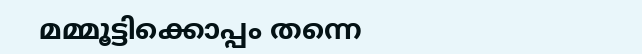മമ്മൂട്ടിക്കൊപ്പം തന്നെ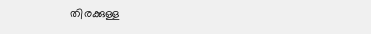തിരക്കുള്ള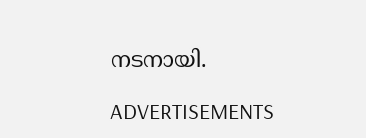നടനായി.

ADVERTISEMENTS